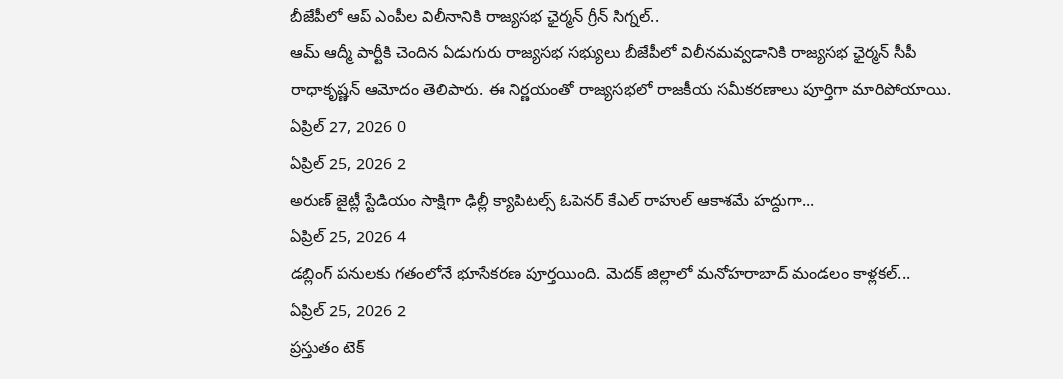బీజేపీలో ఆప్ ఎంపీల విలీనానికి రాజ్యసభ ఛైర్మన్ గ్రీన్ సిగ్నల్..
ఆమ్ ఆద్మీ పార్టీకి చెందిన ఏడుగురు రాజ్యసభ సభ్యులు బీజేపీలో విలీనమవ్వడానికి రాజ్యసభ ఛైర్మన్ సీపీ రాధాకృష్ణన్ ఆమోదం తెలిపారు. ఈ నిర్ణయంతో రాజ్యసభలో రాజకీయ సమీకరణాలు పూర్తిగా మారిపోయాయి.
ఏప్రిల్ 27, 2026 0
ఏప్రిల్ 25, 2026 2
అరుణ్ జైట్లీ స్టేడియం సాక్షిగా ఢిల్లీ క్యాపిటల్స్ ఓపెనర్ కేఎల్ రాహుల్ ఆకాశమే హద్దుగా...
ఏప్రిల్ 25, 2026 4
డబ్లింగ్ పనులకు గతంలోనే భూసేకరణ పూర్తయింది. మెదక్ జిల్లాలో మనోహరాబాద్ మండలం కాళ్లకల్...
ఏప్రిల్ 25, 2026 2
ప్రస్తుతం టెక్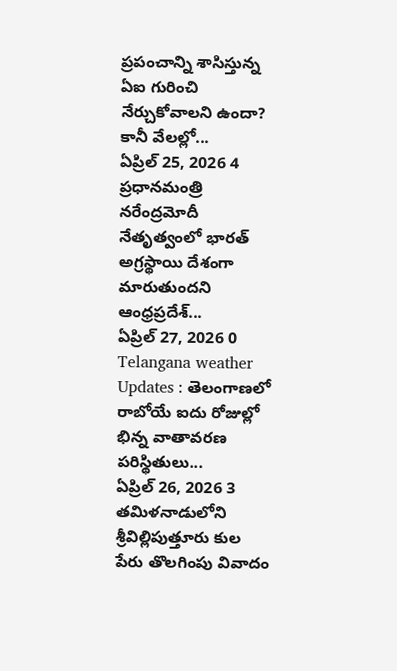ప్రపంచాన్ని శాసిస్తున్న ఏఐ గురించి నేర్చుకోవాలని ఉందా? కానీ వేలల్లో...
ఏప్రిల్ 25, 2026 4
ప్రధానమంత్రి నరేంద్రమోదీ నేతృత్వంలో భారత్ అగ్రస్థాయి దేశంగా మారుతుందని ఆంధ్రప్రదేశ్...
ఏప్రిల్ 27, 2026 0
Telangana weather Updates : తెలంగాణలో రాబోయే ఐదు రోజుల్లో భిన్న వాతావరణ పరిస్థితులు...
ఏప్రిల్ 26, 2026 3
తమిళనాడులోని శ్రీవిల్లిపుత్తూరు కుల పేరు తొలగింపు వివాదం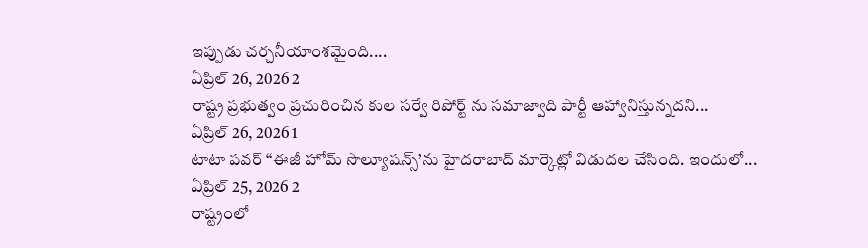ఇప్పుడు చర్చనీయాంశమైంది....
ఏప్రిల్ 26, 2026 2
రాష్ట్ర ప్రభుత్వం ప్రచురించిన కుల సర్వే రిపోర్ట్ ను సమాజ్వాది పార్టీ ఆహ్వానిస్తున్నదని...
ఏప్రిల్ 26, 2026 1
టాటా పవర్ ‘‘ఈజీ హోమ్ సొల్యూషన్స్’ను హైదరాబాద్ మార్కెట్లో విడుదల చేసింది. ఇందులో...
ఏప్రిల్ 25, 2026 2
రాష్ట్రంలో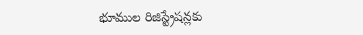భూముల రిజిస్ట్రేషన్లకు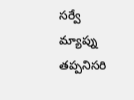సర్వే మ్యాప్ను తప్పనిసరి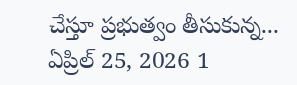చేస్తూ ప్రభుత్వం తీసుకున్న...
ఏప్రిల్ 25, 2026 1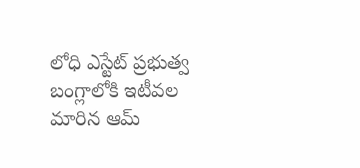లోధి ఎస్టేట్ ప్రభుత్వ బంగ్లాలోకి ఇటీవల మారిన ఆమ్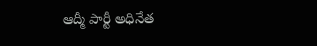ఆద్మీ పార్టీ అధినేత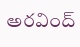అరవింద్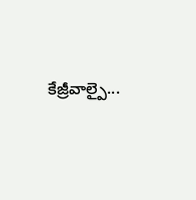కేజ్రీవాల్పై...